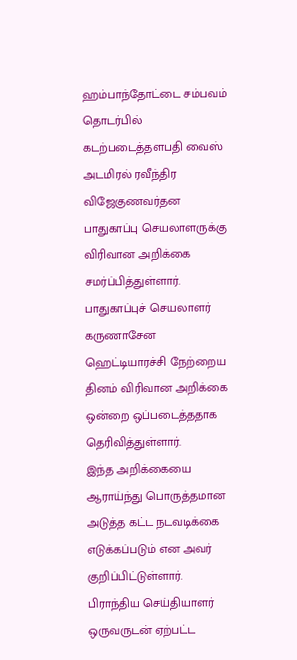ஹம்பாந்தோட்டை சம்பவம் தொடர்பில் கடற்படைத்தளபதி வைஸ் அடமிரல் ரவீந்திர விஜேகுணவர்தன பாதுகாப்பு செயலாளருக்கு விரிவான அறிக்கை சமர்ப்பித்துள்ளார்.
பாதுகாப்புச் செயலாளர் கருணாசேன ஹெட்டியாரச்சி நேற்றைய தினம் விரிவான அறிக்கை ஒன்றை ஒப்படைத்ததாக தெரிவித்துள்ளார்.
இந்த அறிக்கையை ஆராய்ந்து பொருத்தமான அடுத்த கட்ட நடவடிக்கை எடுக்கப்படும் என அவர் குறிப்பிட்டுள்ளார்.
பிராந்திய செய்தியாளர் ஒருவருடன் ஏற்பட்ட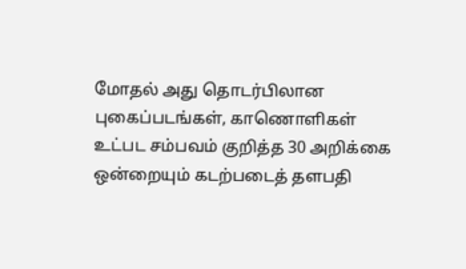மோதல் அது தொடர்பிலான புகைப்படங்கள், காணொளிகள் உட்பட சம்பவம் குறித்த 30 அறிக்கை ஒன்றையும் கடற்படைத் தளபதி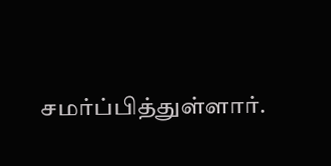சமர்ப்பித்துள்ளார்.